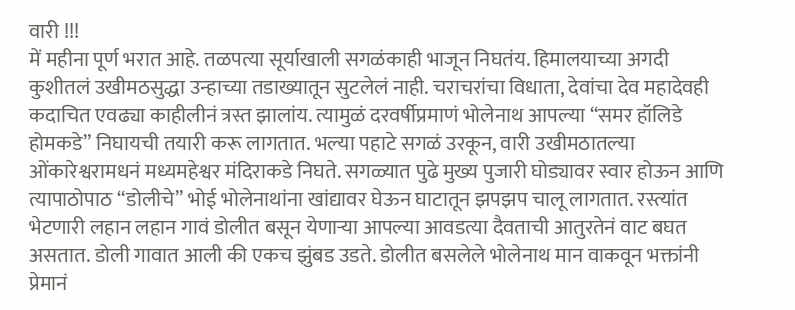वारी !!!
में महीना पूर्ण भरात आहे. तळपत्या सूर्याखाली सगळंकाही भाजून निघतंय. हिमालयाच्या अगदी कुशीतलं उखीमठसुद्धा उन्हाच्या तडाख्यातून सुटलेलं नाही. चराचरांचा विधाता, देवांचा देव महादेवही कदाचित एवढ्या काहीलीनं त्रस्त झालांय. त्यामुळं दरवर्षीप्रमाणं भोलेनाथ आपल्या “समर हॉलिडे होमकडे” निघायची तयारी करू लागतात. भल्या पहाटे सगळं उरकून, वारी उखीमठातल्या ओंकारेश्वरामधनं मध्यमहेश्वर मंदिराकडे निघते. सगळ्यात पुढे मुख्य पुजारी घोड्यावर स्वार होऊन आणि त्यापाठोपाठ “डोलीचे” भोई भोलेनाथांना खांद्यावर घेऊन घाटातून झपझप चालू लागतात. रस्त्यांत भेटणारी लहान लहान गावं डोलीत बसून येणाऱ्या आपल्या आवडत्या दैवताची आतुरतेनं वाट बघत असतात. डोली गावात आली की एकच झुंबड उडते. डोलीत बसलेले भोलेनाथ मान वाकवून भक्तांनी प्रेमानं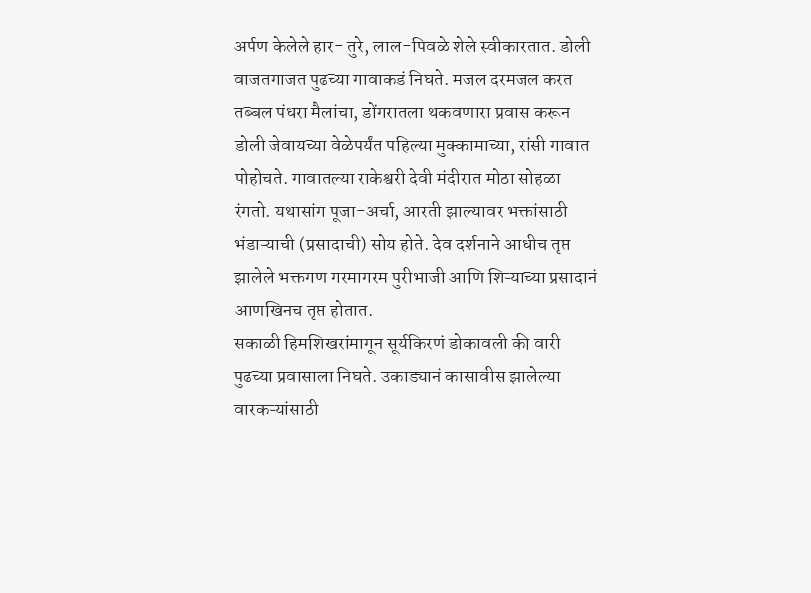अर्पण केलेले हार- तुरे, लाल-पिवळे शेले स्वीकारतात. डोली वाजतगाजत पुढच्या गावाकडं निघते. मजल दरमजल करत तब्बल पंधरा मैलांचा, डोंगरातला थकवणारा प्रवास करून डोली जेवायच्या वेळेपर्यंत पहिल्या मुक्कामाच्या, रांसी गावात पोहोचते. गावातल्या राकेश्वरी देवी मंदीरात मोठा सोहळा रंगतो. यथासांग पूजा-अर्चा, आरती झाल्यावर भक्तांसाठी भंडाऱ्याची (प्रसादाची) सोय होते. देव दर्शनाने आधीच तृप्त झालेले भक्तगण गरमागरम पुरीभाजी आणि शिऱ्याच्या प्रसादानं आणखिनच तृप्त होतात.
सकाळी हिमशिखरांमागून सूर्यकिरणं डोकावली की वारी पुढच्या प्रवासाला निघते. उकाड्यानं कासावीस झालेल्या वारकऱ्यांसाठी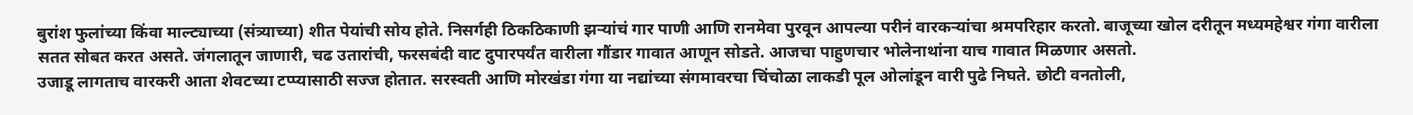बुरांश फुलांच्या किंवा माल्ट्याच्या (संत्र्याच्या) शीत पेयांची सोय होते. निसर्गही ठिकठिकाणी झऱ्यांचं गार पाणी आणि रानमेवा पुरवून आपल्या परीनं वारकऱ्यांचा श्रमपरिहार करतो. बाजूच्या खोल दरीतून मध्यमहेश्वर गंगा वारीला सतत सोबत करत असते. जंगलातून जाणारी, चढ उतारांची, फरसबंदी वाट दुपारपर्यंत वारीला गौंडार गावात आणून सोडते. आजचा पाहुणचार भोलेनाथांना याच गावात मिळणार असतो.
उजाडू लागताच वारकरी आता शेवटच्या टप्प्यासाठी सज्ज होतात. सरस्वती आणि मोरखंडा गंगा या नद्यांच्या संगमावरचा चिंचोळा लाकडी पूल ओलांडून वारी पुढे निघते. छोटी वनतोली,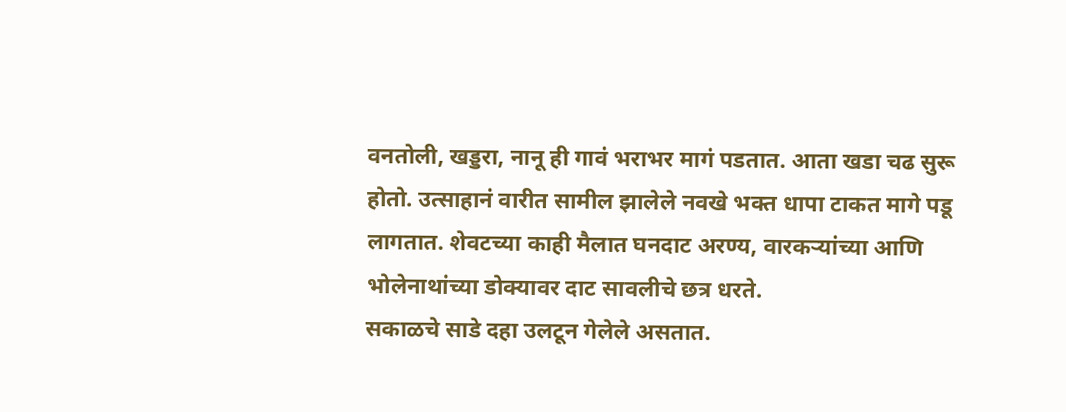वनतोली, खड्डरा, नानू ही गावं भराभर मागं पडतात. आता खडा चढ सुरू होतो. उत्साहानं वारीत सामील झालेले नवखे भक्त धापा टाकत मागे पडू लागतात. शेवटच्या काही मैलात घनदाट अरण्य, वारकऱ्यांच्या आणि भोलेनाथांच्या डोक्यावर दाट सावलीचे छत्र धरते.
सकाळचे साडे दहा उलटून गेलेले असतात.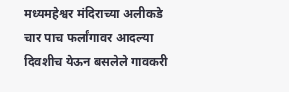मध्यमहेश्वर मंदिराच्या अलीकडे चार पाच फर्लांगावर आदल्या दिवशीच येऊन बसलेले गावकरी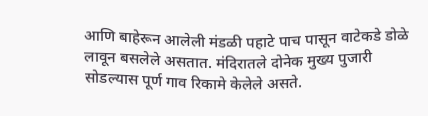आणि बाहेरून आलेली मंडळी पहाटे पाच पासून वाटेकडे डोळे लावून बसलेले असतात. मंदिरातले दोनेक मुख्य पुजारी सोडल्यास पूर्ण गाव रिकामे केलेले असते.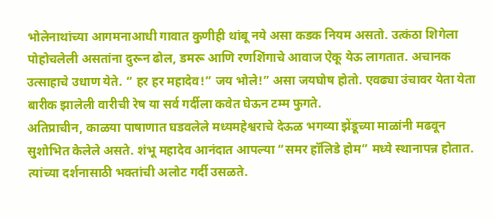भोलेनाथांच्या आगमनाआधी गावात कुणीही थांबू नये असा कडक नियम असतो. उत्कंठा शिगेला पोहोचलेली असतांना दुरून ढोल, डमरू आणि रणशिंगाचे आवाज ऐकू येऊ लागतात. अचानक उत्साहाचे उधाण येते. “ हर हर महादेव!” जय भोले!” असा जयघोष होतो. एवढ्या उंचावर येता येता बारीक झालेली वारीची रेष या सर्व गर्दीला कवेत घेऊन टम्म फुगते.
अतिप्राचीन, काळया पाषाणात घडवलेले मध्यमहेश्वराचे देऊळ भगव्या झेंडूच्या माळांनी मढवून सुशोभित केलेले असते. शंभू महादेव आनंदात आपल्या “समर हॉलिडे होम” मध्ये स्थानापन्न होतात. त्यांच्या दर्शनासाठी भक्तांची अलोट गर्दी उसळते.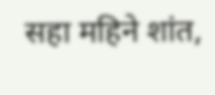सहा महिने शांत,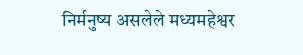निर्मनुष्य असलेले मध्यमहेश्वर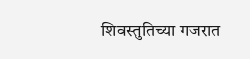शिवस्तुतिच्या गजरात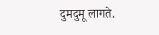दुमदुमू लागते.